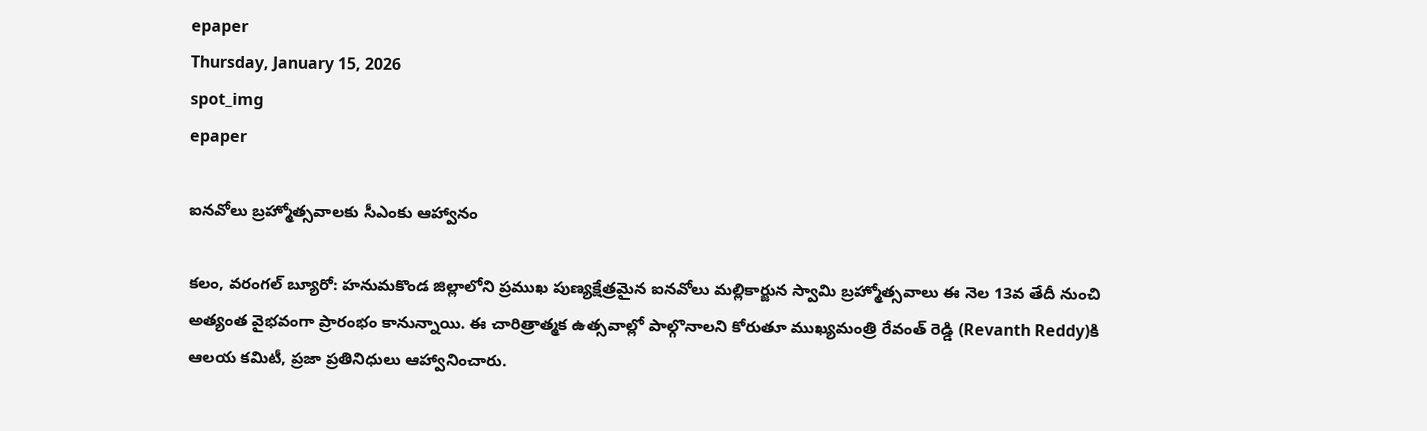epaper
Thursday, January 15, 2026
spot_img
epaper

ఐనవోలు బ్రహ్మోత్సవాలకు సీఎంకు ఆహ్వానం

కలం, వరంగల్ బ్యూరో: హనుమకొండ జిల్లాలోని ప్రముఖ పుణ్యక్షేత్రమైన ఐనవోలు మల్లికార్జున స్వామి బ్రహ్మోత్సవాలు ఈ నెల 13వ తేదీ నుంచి అత్యంత వైభవంగా ప్రారంభం కానున్నాయి. ఈ చారిత్రాత్మక ఉత్సవాల్లో పాల్గొనాలని కోరుతూ ముఖ్యమంత్రి రేవంత్ రెడ్డి (Revanth Reddy)కి ఆలయ కమిటీ, ప్రజా ప్రతినిధులు ఆహ్వానించారు.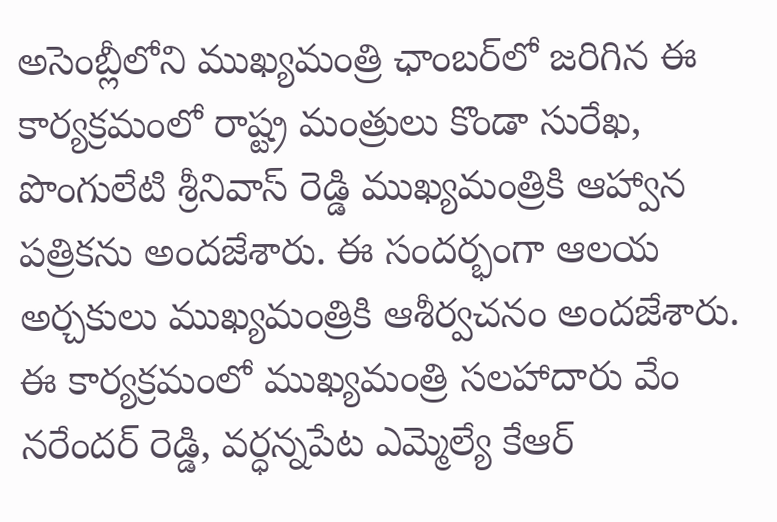అసెంబ్లీలోని ముఖ్యమంత్రి ఛాంబర్‌లో జరిగిన ఈ కార్యక్రమంలో రాష్ట్ర మంత్రులు కొండా సురేఖ, పొంగులేటి శ్రీనివాస్ రెడ్డి ముఖ్యమంత్రికి ఆహ్వాన పత్రికను అందజేశారు. ఈ సందర్భంగా ఆలయ అర్చకులు ముఖ్యమంత్రికి ఆశీర్వచనం అందజేశారు. ఈ కార్యక్రమంలో ముఖ్యమంత్రి సలహాదారు వేం నరేందర్ రెడ్డి, వర్ధన్నపేట ఎమ్మెల్యే కేఆర్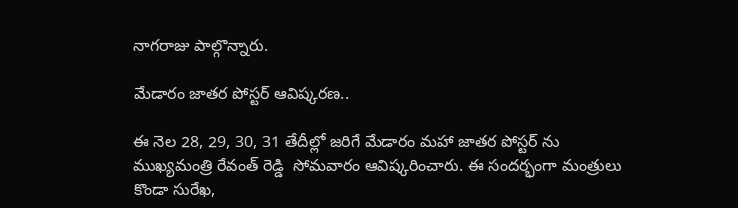నాగరాజు పాల్గొన్నారు.

మేడారం జాతర పోస్టర్ ఆవిష్కరణ..

ఈ నెల 28, 29, 30, 31 తేదీల్లో జరిగే మేడారం మహా జాతర పోస్టర్ ను ముఖ్యమంత్రి రేవంత్ రెడ్డి  సోమవారం ఆవిష్కరించారు. ఈ సందర్భంగా మంత్రులు కొండా సురేఖ,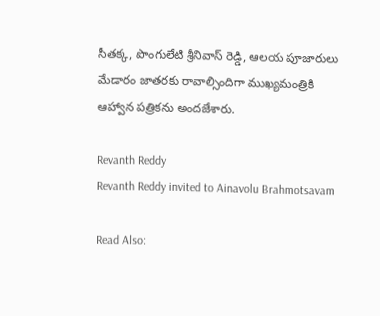సీతక్క, పొంగులేటి శ్రీనివాస్ రెడ్డి, ఆలయ పూజారులు మేడారం జాతరకు రావాల్సిందిగా ముఖ్యమంత్రికి ఆహ్వాన పత్రికను అందజేశారు.

Revanth Reddy
Revanth Reddy invited to Ainavolu Brahmotsavam

Read Also: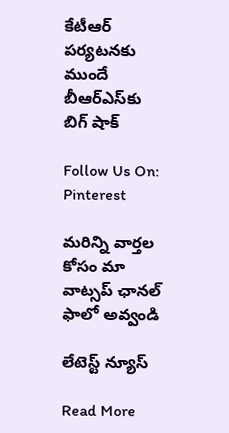కేటీఆర్ పర్యటనకు ముందే బీఆర్ఎస్‌కు బిగ్ షాక్

Follow Us On: Pinterest

మ‌రిన్ని వార్త‌ల కోసం మా వాట్స‌ప్ ఛాన‌ల్ ఫాలో అవ్వండి

లేటెస్ట్ న్యూస్‌

Read More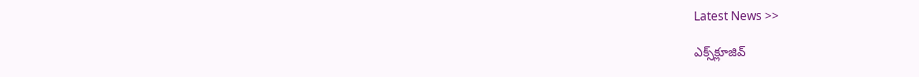Latest News >>

ఎక్స్‌క్లూజివ్‌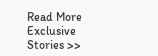Read More Exclusive Stories >>